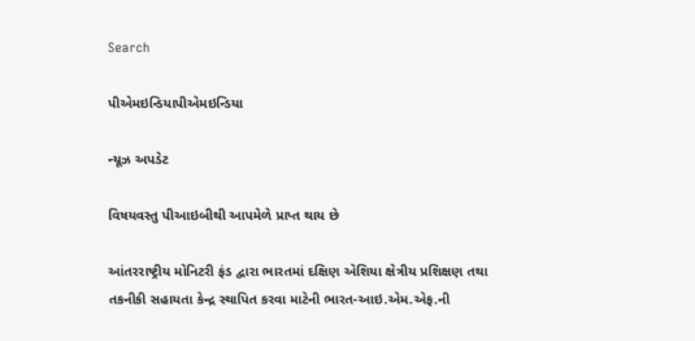Search

પીએમઇન્ડિયાપીએમઇન્ડિયા

ન્યૂઝ અપડેટ

વિષયવસ્તુ પીઆઇબીથી આપમેળે પ્રાપ્ત થાય છે

આંતરરાષ્ટ્રીય મોનિટરી ફંડ દ્વારા ભારતમાં દક્ષિણ એશિયા ક્ષેત્રીય પ્રશિક્ષણ તથા તકનીકી સહાયતા કેન્દ્ર સ્થાપિત કરવા માટેની ભારત-આઇ.એમ.એફ.ની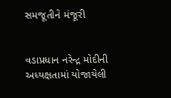સમજૂતીને મંજૂરી


વડાપ્રધાન નરેન્દ્ર મોદીની અધ્યક્ષતામાં યોજાયેલી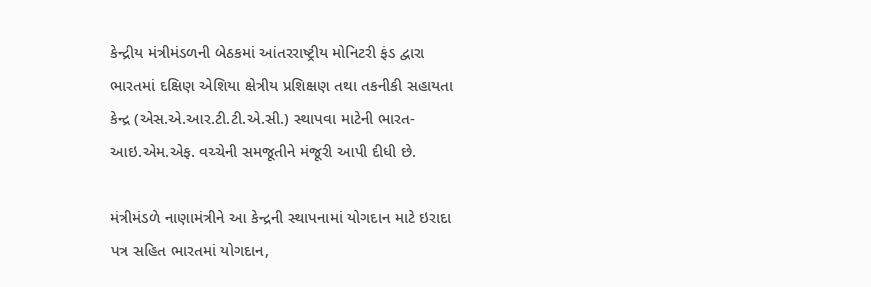કેન્દ્રીય મંત્રીમંડળની બેઠકમાં આંતરરાષ્ટ્રીય મોનિટરી ફંડ દ્વારા ભારતમાં દક્ષિણ એશિયા ક્ષેત્રીય પ્રશિક્ષણ તથા તકનીકી સહાયતા કેન્દ્ર (એસ.એ.આર.ટી.ટી.એ.સી.) સ્થાપવા માટેની ભારત-આઇ.એમ.એફ. વચ્ચેની સમજૂતીને મંજૂરી આપી દીધી છે.

મંત્રીમંડળે નાણામંત્રીને આ કેન્દ્રની સ્થાપનામાં યોગદાન માટે ઇરાદા પત્ર સહિત ભારતમાં યોગદાન,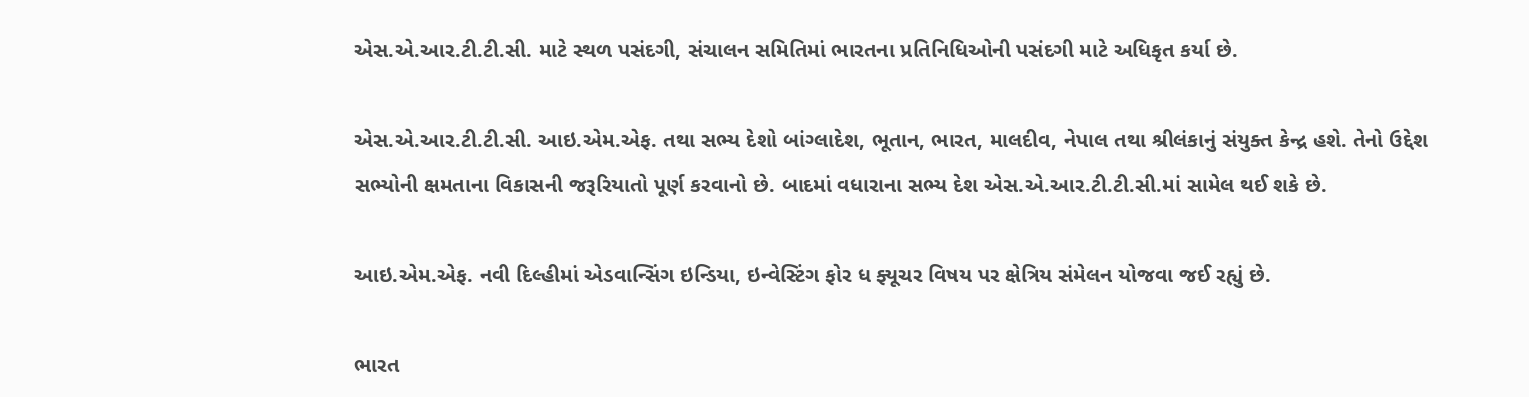એસ.એ.આર.ટી.ટી.સી. માટે સ્થળ પસંદગી, સંચાલન સમિતિમાં ભારતના પ્રતિનિધિઓની પસંદગી માટે અધિકૃત કર્યા છે.

એસ.એ.આર.ટી.ટી.સી. આઇ.એમ.એફ. તથા સભ્ય દેશો બાંગ્લાદેશ, ભૂતાન, ભારત, માલદીવ, નેપાલ તથા શ્રીલંકાનું સંયુક્ત કેન્દ્ર હશે. તેનો ઉદ્દેશ સભ્યોની ક્ષમતાના વિકાસની જરૂરિયાતો પૂર્ણ કરવાનો છે. બાદમાં વધારાના સભ્ય દેશ એસ.એ.આર.ટી.ટી.સી.માં સામેલ થઈ શકે છે.

આઇ.એમ.એફ. નવી દિલ્હીમાં એડવાન્સિંગ ઇન્ડિયા, ઇન્વેસ્ટિંગ ફોર ધ ફ્યૂચર વિષય પર ક્ષેત્રિય સંમેલન યોજવા જઈ રહ્યું છે.

ભારત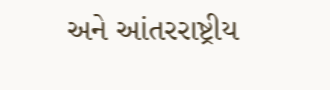અને આંતરરાષ્ટ્રીય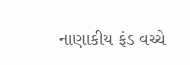નાણાકીય ફંડ વચ્ચે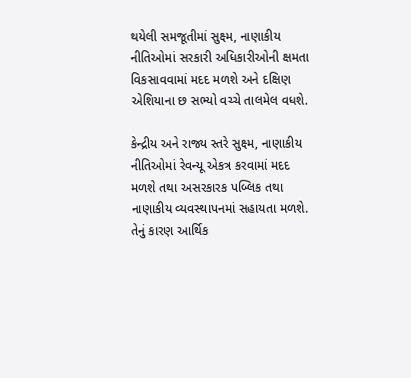થયેલી સમજૂતીમાં સુક્ષ્મ, નાણાકીય નીતિઓમાં સરકારી અધિકારીઓની ક્ષમતા વિકસાવવામાં મદદ મળશે અને દક્ષિણ એશિયાના છ સભ્યો વચ્ચે તાલમેલ વધશે.

કેન્દ્રીય અને રાજ્ય સ્તરે સુક્ષ્મ, નાણાકીય નીતિઓમાં રેવન્યૂ એકત્ર કરવામાં મદદ મળશે તથા અસરકારક પબ્લિક તથા નાણાકીય વ્યવસ્થાપનમાં સહાયતા મળશે. તેનું કારણ આર્થિક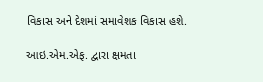વિકાસ અને દેશમાં સમાવેશક વિકાસ હશે.

આઇ.એમ.એફ. દ્વારા ક્ષમતા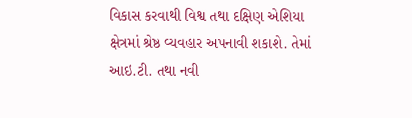વિકાસ કરવાથી વિશ્વ તથા દક્ષિણ એશિયા ક્ષેત્રમાં શ્રેષ્ઠ વ્યવહાર અપનાવી શકાશે. તેમાં આઇ.ટી. તથા નવી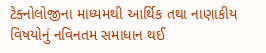ટેક્નોલોજીના માધ્યમથી આર્થિક તથા નાણાકીય વિષયોનું નવિનતમ સમાધાન થઈ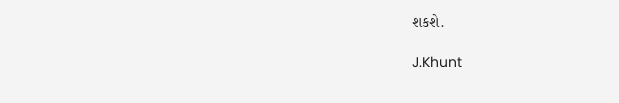શકશે.

J.Khunt